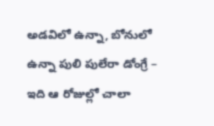అడవిలో ఉన్నా, బోనులో ఉన్నా పులి పులేరా డోంగ్రే – ఇది ఆ రోజుల్లో చాలా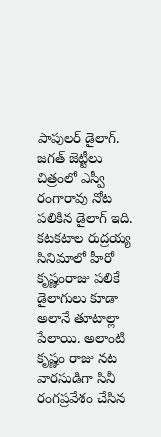పాపులర్ డైలాగ్. జగత్ జెట్టీలు చిత్రంలో ఎస్వీ రంగారావు నోట పలికిన డైలాగ్ ఇది. కటకటాల రుద్రయ్య సినిమాలో హీరో కృష్ణంరాజు పలికే డైలాగులు కూడా అలానే తూటాల్లా పేలాయి. అలాంటి కృష్ణం రాజు నట వారసుడిగా సినీ రంగప్రవేశం చేసిన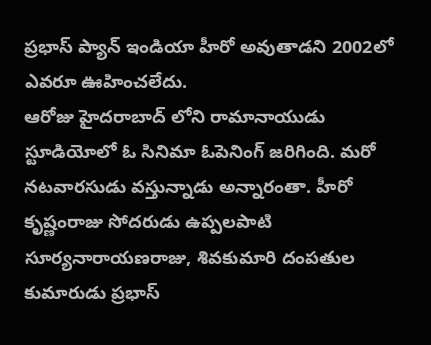ప్రభాస్ ప్యాన్ ఇండియా హీరో అవుతాడని 2002లో ఎవరూ ఊహించలేదు.
ఆరోజు హైదరాబాద్ లోని రామానాయుడు స్టూడియోలో ఓ సినిమా ఓపెనింగ్ జరిగింది. మరో నటవారసుడు వస్తున్నాడు అన్నారంతా. హీరో కృష్ణంరాజు సోదరుడు ఉప్పలపాటి సూర్యనారాయణరాజు, శివకుమారి దంపతుల కుమారుడు ప్రభాస్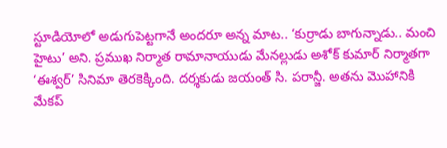స్టూడియోలో అడుగుపెట్టగానే అందరూ అన్న మాట.. ‘కుర్రాడు బాగున్నాడు.. మంచి హైటు’ అని. ప్రముఖ నిర్మాత రామానాయుడు మేనల్లుడు అశోక్ కుమార్ నిర్మాతగా ‘ఈశ్వర్’ సినిమా తెరకెక్కింది. దర్శకుడు జయంత్ సి. పరాన్జీ. అతను మొహానికి మేకప్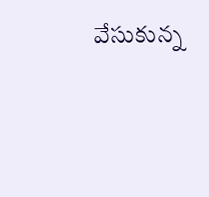వేసుకున్న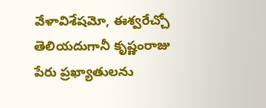వేళావిశేషమో, ఈశ్వరేచ్చో తెలియదుగానీ కృష్ణంరాజు పేరు ప్రఖ్యాతులను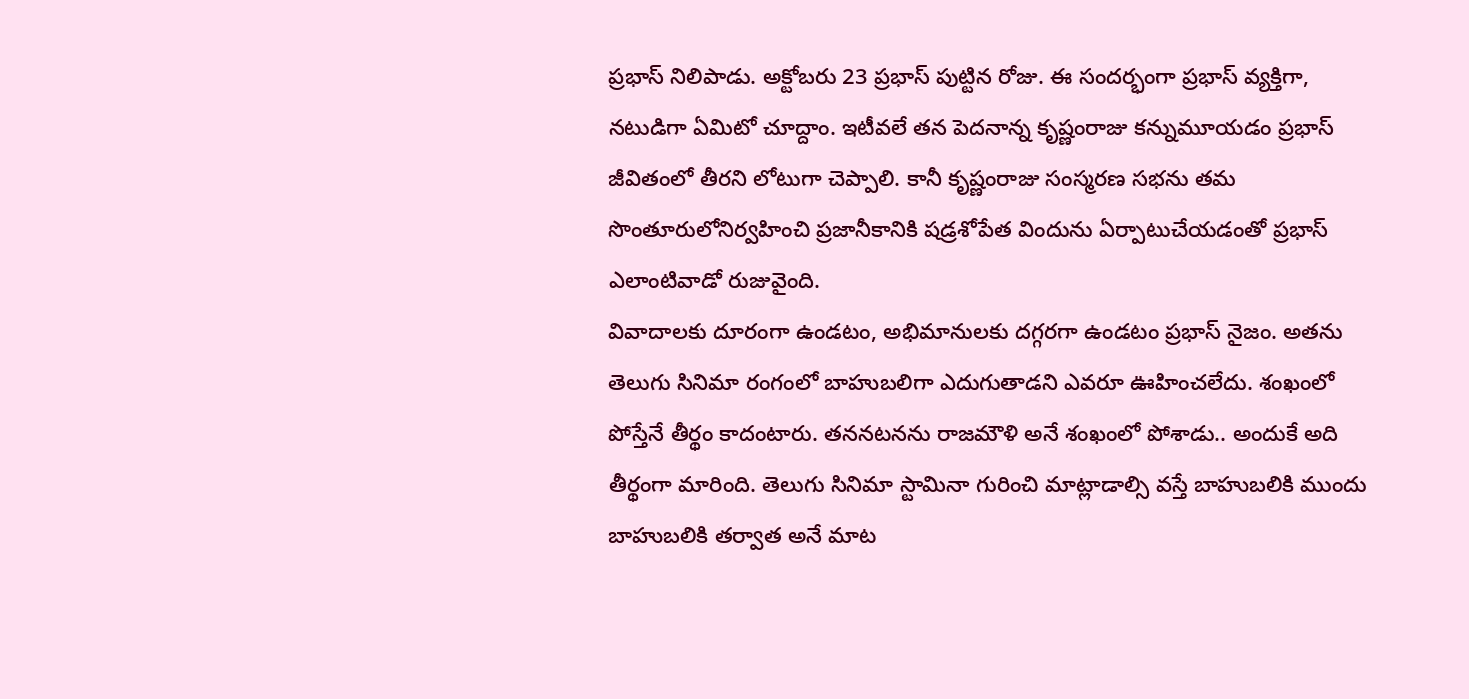ప్రభాస్ నిలిపాడు. అక్టోబరు 23 ప్రభాస్ పుట్టిన రోజు. ఈ సందర్భంగా ప్రభాస్ వ్యక్తిగా, నటుడిగా ఏమిటో చూద్దాం. ఇటీవలే తన పెదనాన్న కృష్ణంరాజు కన్నుమూయడం ప్రభాస్ జీవితంలో తీరని లోటుగా చెప్పాలి. కానీ కృష్ణంరాజు సంస్మరణ సభను తమ సొంతూరులోనిర్వహించి ప్రజానీకానికి షడ్రశోపేత విందును ఏర్పాటుచేయడంతో ప్రభాస్ ఎలాంటివాడో రుజువైంది.
వివాదాలకు దూరంగా ఉండటం, అభిమానులకు దగ్గరగా ఉండటం ప్రభాస్ నైజం. అతను తెలుగు సినిమా రంగంలో బాహుబలిగా ఎదుగుతాడని ఎవరూ ఊహించలేదు. శంఖంలో పోస్తేనే తీర్థం కాదంటారు. తననటనను రాజమౌళి అనే శంఖంలో పోశాడు.. అందుకే అది తీర్థంగా మారింది. తెలుగు సినిమా స్టామినా గురించి మాట్లాడాల్సి వస్తే బాహుబలికి ముందు బాహుబలికి తర్వాత అనే మాట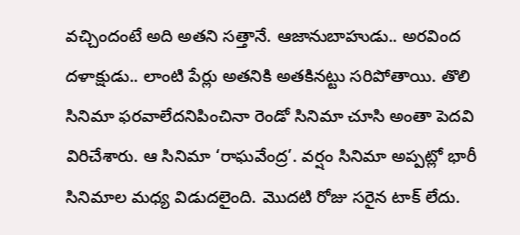వచ్చిందంటే అది అతని సత్తానే. ఆజానుబాహుడు.. అరవింద దళాక్షుడు.. లాంటి పేర్లు అతనికి అతకినట్టు సరిపోతాయి. తొలి సినిమా ఫరవాలేదనిపించినా రెండో సినిమా చూసి అంతా పెదవి విరిచేశారు. ఆ సినిమా ‘రాఘవేంద్ర’. వర్షం సినిమా అప్పట్లో భారీ సినిమాల మధ్య విడుదలైంది. మొదటి రోజు సరైన టాక్ లేదు.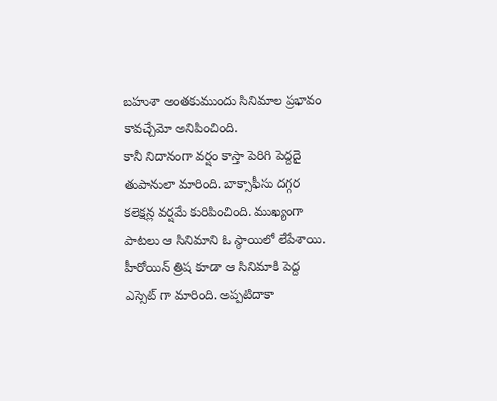బహుశా అంతకుముందు సినిమాల ప్రభావం కావచ్చేమో అనిపించింది.
కానీ నిదానంగా వర్షం కాస్తా పెరిగి పెద్దదై తుపానులా మారింది. బాక్సాఫీసు దగ్గర కలెక్షన్ల వర్షమే కురిపించింది. ముఖ్యంగా పాటలు ఆ సినిమాని ఓ స్ఠాయిలో లేపేశాయి. హీరోయిన్ త్రిష కూడా ఆ సినిమాకి పెద్ద ఎస్సెట్ గా మారింది. అప్పటిదాకా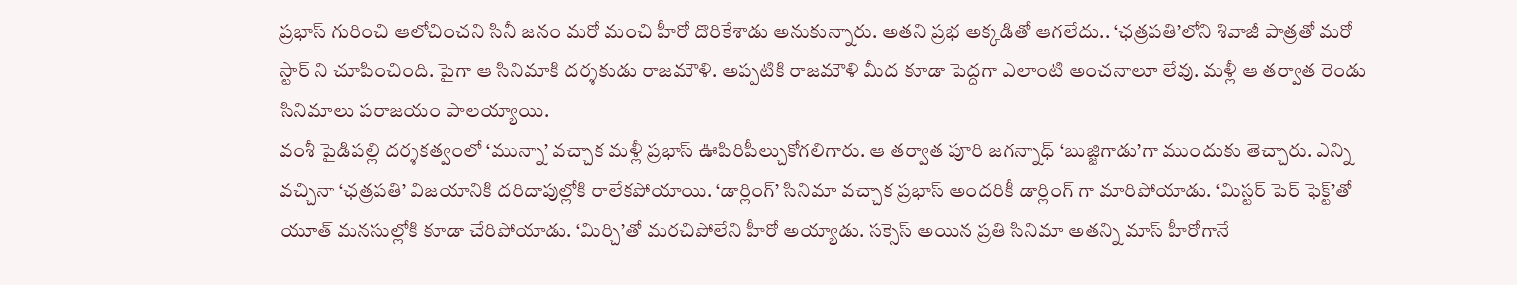ప్రభాస్ గురించి ఆలోచించని సినీ జనం మరో మంచి హీరో దొరికేశాడు అనుకున్నారు. అతని ప్రభ అక్కడితో ఆగలేదు.. ‘ఛత్రపతి’లోని శివాజీ పాత్రతో మరో స్టార్ ని చూపించింది. పైగా ఆ సినిమాకి దర్శకుడు రాజమౌళి. అప్పటికి రాజమౌళి మీద కూడా పెద్దగా ఎలాంటి అంచనాలూ లేవు. మళ్లీ ఆ తర్వాత రెండు సినిమాలు పరాజయం పాలయ్యాయి.
వంశీ పైడిపల్లి దర్శకత్వంలో ‘మున్నా’ వచ్చాక మళ్లీ ప్రభాస్ ఊపిరిపీల్చుకోగలిగారు. ఆ తర్వాత పూరి జగన్నాధ్ ‘బుజ్జిగాడు’గా ముందుకు తెచ్చారు. ఎన్ని వచ్చినా ‘ఛత్రపతి’ విజయానికి దరిదాపుల్లోకి రాలేకపోయాయి. ‘డార్లింగ్’ సినిమా వచ్చాక ప్రభాస్ అందరికీ డార్లింగ్ గా మారిపోయాడు. ‘మిస్టర్ పెర్ ఫెక్ట్’తో యూత్ మనసుల్లోకి కూడా చేరిపోయాడు. ‘మిర్చి’తో మరచిపోలేని హీరో అయ్యాడు. సక్సెస్ అయిన ప్రతి సినిమా అతన్ని మాస్ హీరోగానే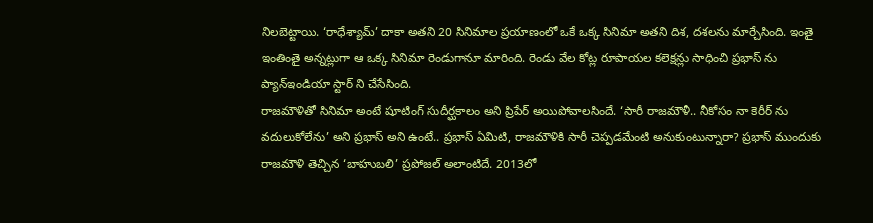నిలబెట్టాయి. ‘రాధేశ్యామ్’ దాకా అతని 20 సినిమాల ప్రయాణంలో ఒకే ఒక్క సినిమా అతని దిశ, దశలను మార్చేసింది. ఇంతై ఇంతింతై అన్నట్లుగా ఆ ఒక్క సినిమా రెండుగానూ మారింది. రెండు వేల కోట్ల రూపాయల కలెక్షన్లు సాధించి ప్రభాస్ ను ప్యాన్ఇండియా స్టార్ ని చేసేసింది.
రాజమౌళితో సినిమా అంటే షూటింగ్ సుదీర్ఘకాలం అని ప్రిపేర్ అయిపోవాలసిందే. ‘సారీ రాజమౌళీ.. నీకోసం నా కెరీర్ ను వదులుకోలేను’ అని ప్రభాస్ అని ఉంటే.. ప్రభాస్ ఏమిటి, రాజమౌళికి సారీ చెప్పడమేంటి అనుకుంటున్నారా? ప్రభాస్ ముందుకు రాజమౌళి తెచ్చిన ‘బాహుబలి’ ప్రపోజల్ అలాంటిదే. 2013లో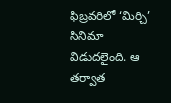ఫిబ్రవరిలో ‘మిర్చి’ సినిమా విడుదలైంది. ఆ తర్వాత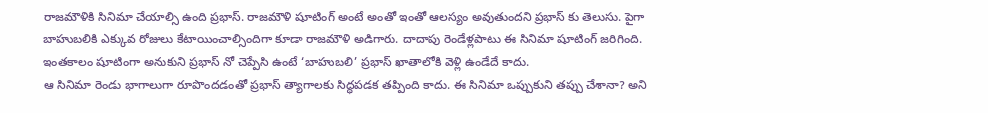రాజమౌళికి సినిమా చేయాల్సి ఉంది ప్రభాస్. రాజమౌళి షూటింగ్ అంటే అంతో ఇంతో ఆలస్యం అవుతుందని ప్రభాస్ కు తెలుసు. పైగా బాహుబలికి ఎక్కువ రోజులు కేటాయించాల్సిందిగా కూడా రాజమౌళి అడిగారు. దాదాపు రెండేళ్లపాటు ఈ సినిమా షూటింగ్ జరిగింది. ఇంతకాలం షూటింగా అనుకుని ప్రభాస్ నో చెప్పేసి ఉంటే ‘బాహుబలి’ ప్రభాస్ ఖాతాలోకి వెళ్లి ఉండేదే కాదు.
ఆ సినిమా రెండు భాగాలుగా రూపొందడంతో ప్రభాస్ త్యాగాలకు సిద్ధపడక తప్పింది కాదు. ఈ సినిమా ఒప్పుకుని తప్పు చేశానా? అని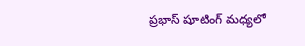ప్రభాస్ షూటింగ్ మధ్యలో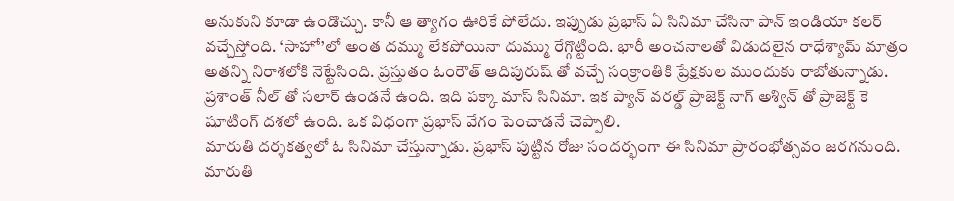అనుకుని కూడా ఉండొచ్చు. కానీ ఆ త్యాగం ఊరికే పోలేదు. ఇప్పుడు ప్రభాస్ ఏ సినిమా చేసినా పాన్ ఇండియా కలర్ వచ్చేస్తోంది. ‘సాహో’లో అంత దమ్ము లేకపోయినా దుమ్ము రేగ్గొట్టింది. భారీ అంచనాలతో విడుదలైన రాధేశ్యామ్ మాత్రం అతన్ని నిరాశలోకి నెట్టేసింది. ప్రస్తుతం ఓంరౌత్ ఆదిపురుష్ తో వచ్చే సంక్రాంతికి ప్రేక్షకుల ముందుకు రాబోతున్నాడు. ప్రశాంత్ నీల్ తో సలార్ ఉండనే ఉంది. ఇది పక్కా మాస్ సినిమా. ఇక ప్యాన్ వరల్డ్ ప్రాజెక్ట్ నాగ్ అశ్విన్ తో ప్రాజెక్ట్ కె షూటింగ్ దశలో ఉంది. ఒక విధంగా ప్రభాస్ వేగం పెంచాడనే చెప్పాలి.
మారుతి దర్శకత్వలో ఓ సినిమా చేస్తున్నాడు. ప్రభాస్ పుట్టిన రోజు సందర్భంగా ఈ సినిమా ప్రారంభోత్సవం జరగనుంది. మారుతి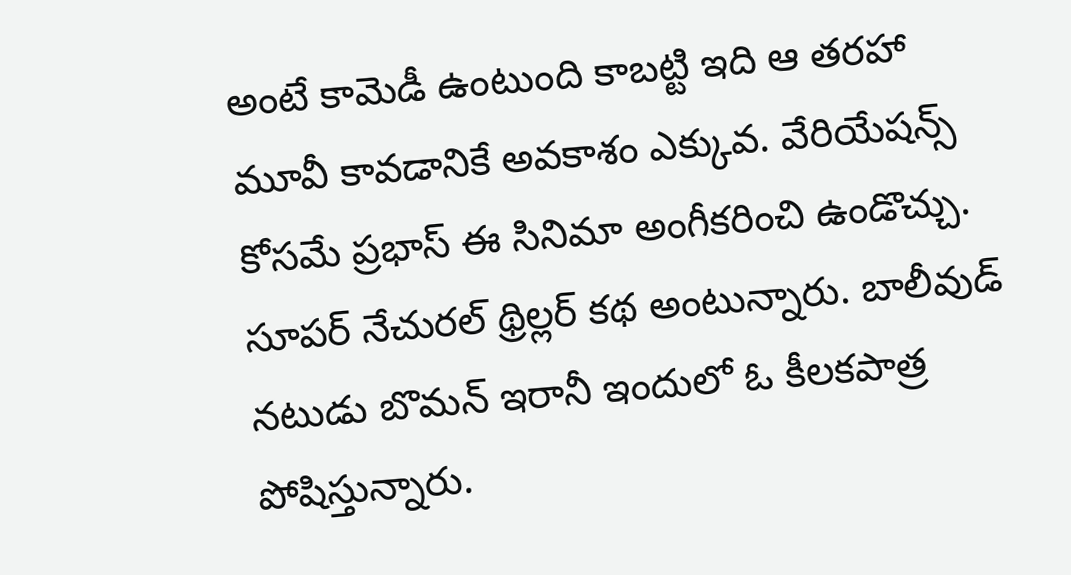అంటే కామెడీ ఉంటుంది కాబట్టి ఇది ఆ తరహా మూవీ కావడానికే అవకాశం ఎక్కువ. వేరియేషన్స్ కోసమే ప్రభాస్ ఈ సినిమా అంగీకరించి ఉండొచ్చు. సూపర్ నేచురల్ థ్రిల్లర్ కథ అంటున్నారు. బాలీవుడ్ నటుడు బొమన్ ఇరానీ ఇందులో ఓ కీలకపాత్ర పోషిస్తున్నారు.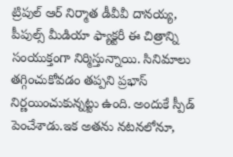ట్రిపుల్ ఆర్ నిర్మాత డీవీవీ దానయ్య, పీపుల్స్ మీడియా ఫ్యాక్టరీ ఈ చిత్రాన్ని సంయుక్తంగా నిర్మిస్తున్నాయి. సినిమాలు తగ్గించుకోవడం తప్పని ప్రభాస్ నిర్ణయించుకున్నట్టు ఉంది. అందుకే స్పీడ్ పెంచేశాడు.ఇక అతను నటనలోనూ,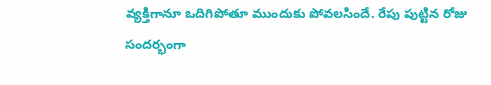వ్యక్తిగానూ ఒదిగిపోతూ ముందుకు పోవలసిందే. రేపు పుట్టిన రోజు సందర్భంగా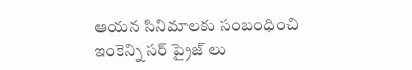ఆయన సినిమాలకు సంబంధించి ఇంకెన్ని సర్ ప్రైజ్ లు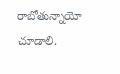రాబోతున్నాయో చూడాలి.